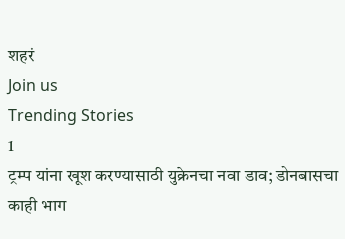शहरं
Join us
Trending Stories
1
ट्रम्प यांना खूश करण्यासाठी युक्रेनचा नवा डाव; डोनबासचा काही भाग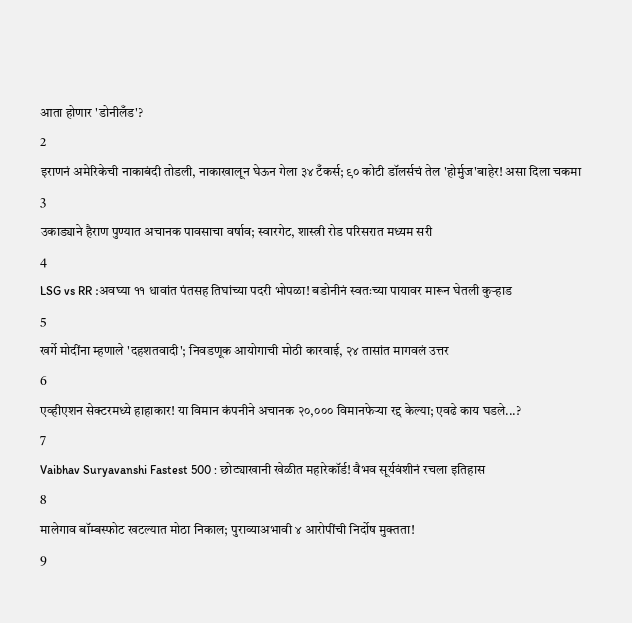आता होणार 'डोनीलँड'?
2
इराणनं अमेरिकेची नाकाबंदी तोडली, नाकाखालून घेऊन गेला ३४ टँकर्स; ९० कोटी डॉलर्सचं तेल 'होर्मुज'बाहेर! असा दिला चकमा
3
उकाड्याने हैराण पुण्यात अचानक पावसाचा वर्षाव; स्वारगेट, शास्त्री रोड परिसरात मध्यम सरी
4
LSG vs RR :अवघ्या ११ धावांत पंतसह तिघांच्या पदरी भोपळा! बडोनीनं स्वतःच्या पायावर मारून घेतली कुऱ्हाड
5
खर्गे मोदींना म्हणाले 'दहशतवादी'; निवडणूक आयोगाची मोठी कारवाई, २४ तासांत मागवलं उत्तर
6
एव्हीएशन सेक्टरमध्ये हाहाकार! या विमान कंपनीने अचानक २०,००० विमानफेऱ्या रद्द केल्या; एवढे काय घडले...?
7
Vaibhav Suryavanshi Fastest 500 : छोट्याखानी खेळीत महारेकॉर्ड! वैभव सूर्यवंशीनं रचला इतिहास
8
मालेगाव बॉम्बस्फोट खटल्यात मोठा निकाल; पुराव्याअभावी ४ आरोपींची निर्दोष मुक्तता!
9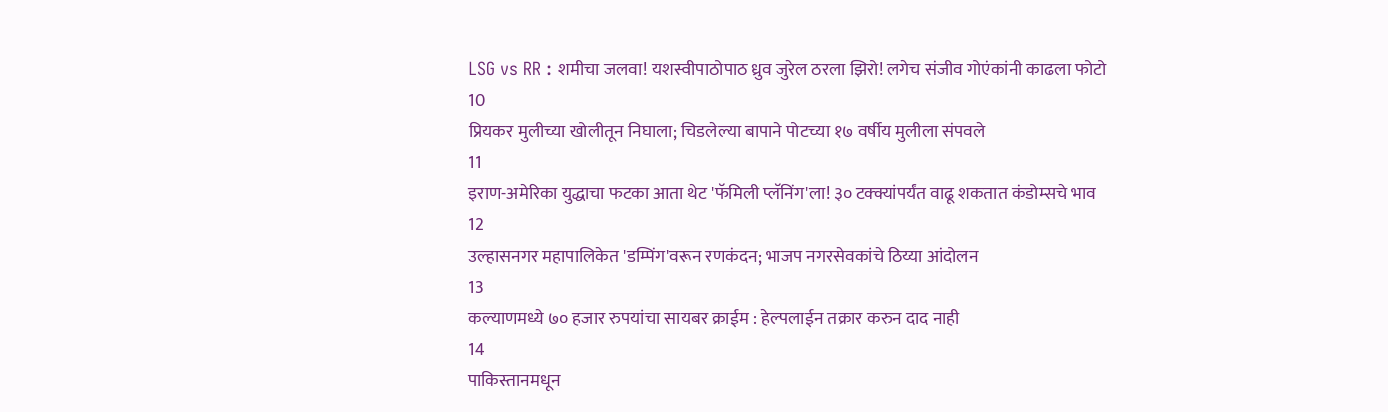LSG vs RR : शमीचा जलवा! यशस्वीपाठोपाठ ध्रुव जुरेल ठरला झिरो! लगेच संजीव गोएंकांनी काढला फोटो
10
प्रियकर मुलीच्या खोलीतून निघाला; चिडलेल्या बापाने पोटच्या १७ वर्षीय मुलीला संपवले
11
इराण-अमेरिका युद्धाचा फटका आता थेट 'फॅमिली प्लॅनिंग'ला! ३० टक्क्यांपर्यंत वाढू शकतात कंडोम्सचे भाव
12
उल्हासनगर महापालिकेत 'डम्पिंग'वरून रणकंदन; भाजप नगरसेवकांचे ठिय्या आंदोलन
13
कल्याणमध्ये ७० हजार रुपयांचा सायबर क्राईम : हेल्पलाईन तक्रार करुन दाद नाही
14
पाकिस्तानमधून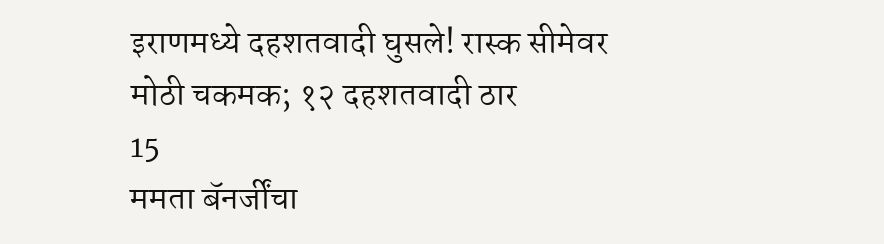इराणमध्ये दहशतवादी घुसले! रास्क सीमेवर मोठी चकमक; १२ दहशतवादी ठार
15
ममता बॅनर्जींचा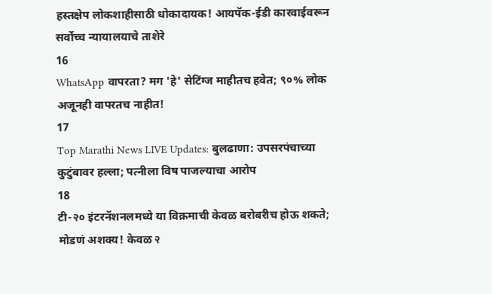हस्तक्षेप लोकशाहीसाठी धोकादायक! आयपॅक-ईडी कारवाईवरून सर्वोच्च न्यायालयाचे ताशेरे
16
WhatsApp वापरता? मग 'हे' सेटिंग्ज माहीतच हवेत; ९०% लोक अजूनही वापरतच नाहीत!
17
Top Marathi News LIVE Updates: बुलढाणा: उपसरपंचाच्या कुटुंबावर हल्ला; पत्नीला विष पाजल्याचा आरोप
18
टी-२० इंटरनॅशनलमध्ये या विक्रमाची केवळ बरोबरीच होऊ शकते; मोडणं अशक्य! केवळ २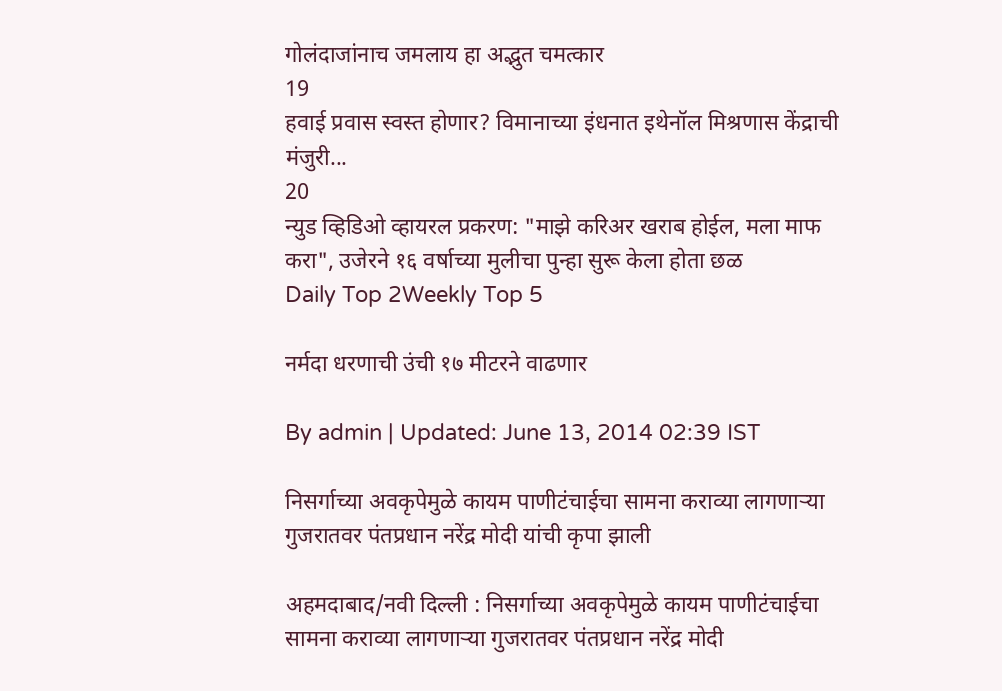गोलंदाजांनाच जमलाय हा अद्भुत चमत्कार
19
हवाई प्रवास स्वस्त होणार? विमानाच्या इंधनात इथेनॉल मिश्रणास केंद्राची मंजुरी...
20
न्युड व्हिडिओ व्हायरल प्रकरण: "माझे करिअर खराब होईल, मला माफ करा", उजेरने १६ वर्षाच्या मुलीचा पुन्हा सुरू केला होता छळ
Daily Top 2Weekly Top 5

नर्मदा धरणाची उंची १७ मीटरने वाढणार

By admin | Updated: June 13, 2014 02:39 IST

निसर्गाच्या अवकृपेमुळे कायम पाणीटंचाईचा सामना कराव्या लागणाऱ्या गुजरातवर पंतप्रधान नरेंद्र मोदी यांची कृपा झाली

अहमदाबाद/नवी दिल्ली : निसर्गाच्या अवकृपेमुळे कायम पाणीटंचाईचा सामना कराव्या लागणाऱ्या गुजरातवर पंतप्रधान नरेंद्र मोदी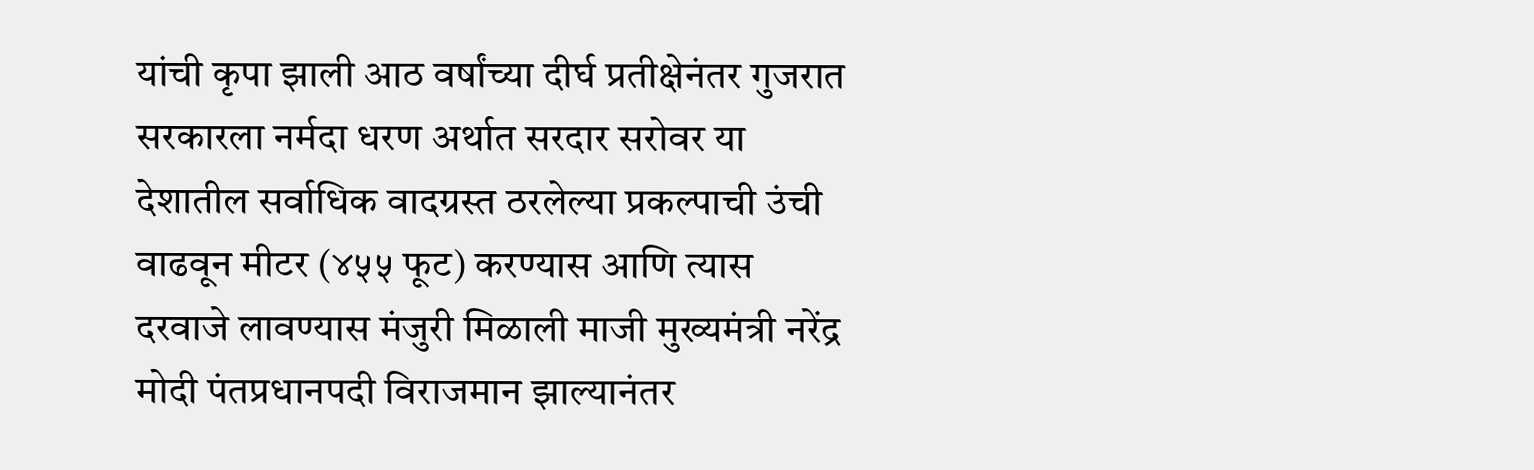यांची कृपा झाली आठ वर्षांच्या दीर्घ प्रतीक्षेनंतर गुजरात सरकारला नर्मदा धरण अर्थात सरदार सरोवर या देशातील सर्वाधिक वादग्रस्त ठरलेल्या प्रकल्पाची उंची वाढवून मीटर (४५५ फूट) करण्यास आणि त्यास दरवाजे लावण्यास मंजुरी मिळाली माजी मुख्यमंत्री नरेंद्र मोदी पंतप्रधानपदी विराजमान झाल्यानंतर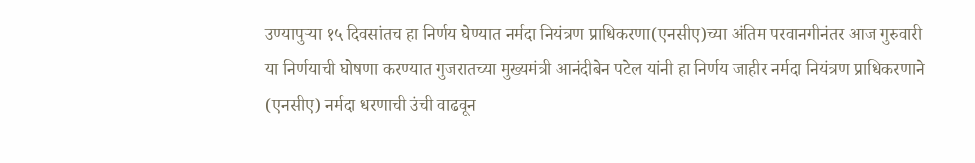उण्यापुऱ्या १५ दिवसांतच हा निर्णय घेण्यात नर्मदा नियंत्रण प्राधिकरणा(एनसीए)च्या अंतिम परवानगीनंतर आज गुरुवारी या निर्णयाची घोषणा करण्यात गुजरातच्या मुख्यमंत्री आनंदीबेन पटेल यांनी हा निर्णय जाहीर नर्मदा नियंत्रण प्राधिकरणाने (एनसीए) नर्मदा धरणाची उंची वाढवून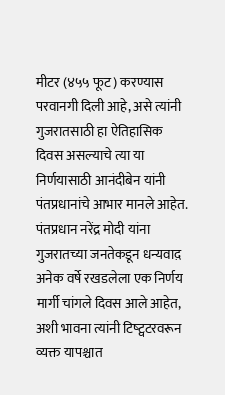मीटर (४५५ फूट) करण्यास परवानगी दिली आहे, असे त्यांनी गुजरातसाठी हा ऐतिहासिक दिवस असल्याचे त्या या निर्णयासाठी आनंदीबेन यांनी पंतप्रधानांचे आभार मानले आहेत. पंतप्रधान नरेंद्र मोदी यांना गुजरातच्या जनतेकडून धन्यवाद़ अनेक वर्षे रखडलेला एक निर्णय मार्गी चांगले दिवस आले आहेत, अशी भावना त्यांनी टिष्ट्वटरवरून व्यक्त यापश्चात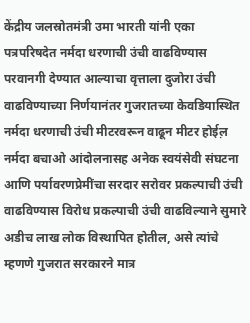केंद्रीय जलस्रोतमंत्री उमा भारती यांनी एका पत्रपरिषदेत नर्मदा धरणाची उंची वाढविण्यास परवानगी देण्यात आल्याचा वृत्ताला दुजोरा उंची वाढविण्याच्या निर्णयानंतर गुजरातच्या केवडियास्थित नर्मदा धरणाची उंची मीटरवरून वाढून मीटर होईल़ नर्मदा बचाओ आंदोलनासह अनेक स्वयंसेवी संघटना आणि पर्यावरणप्रेमींचा सरदार सरोवर प्रकल्पाची उंची वाढविण्यास विरोध प्रकल्पाची उंची वाढविल्याने सुमारे अडीच लाख लोक विस्थापित होतील, असे त्यांचे म्हणणे गुजरात सरकारने मात्र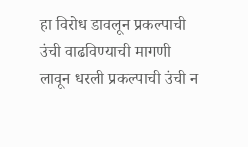हा विरोध डावलून प्रकल्पाची उंची वाढविण्याची मागणी लावून धरली प्रकल्पाची उंची न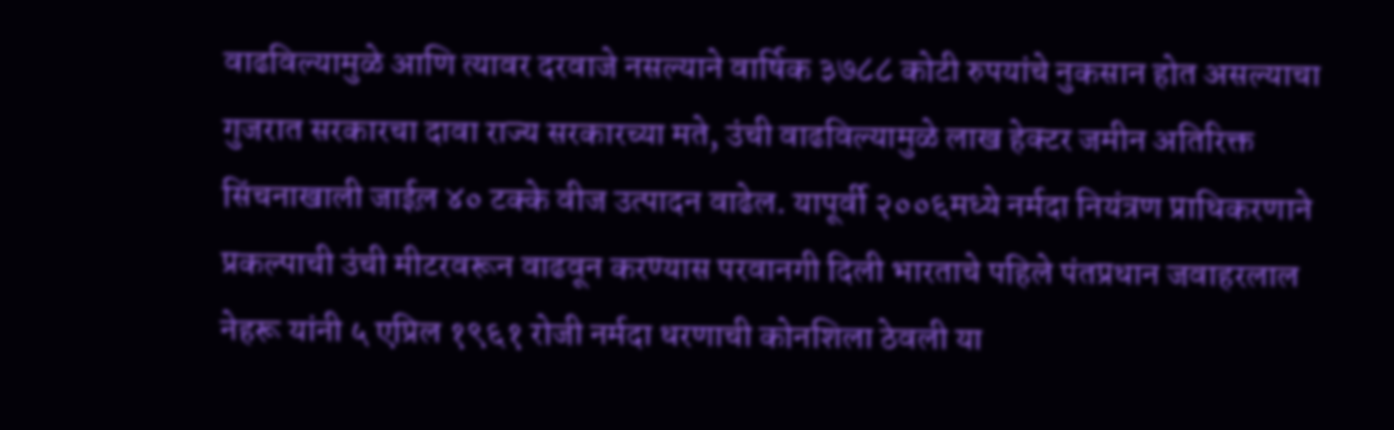वाढविल्यामुळे आणि त्यावर दरवाजे नसल्याने वार्षिक ३७८८ कोटी रुपयांचे नुकसान होत असल्याचा गुजरात सरकारचा दावा राज्य सरकारच्या मते, उंची वाढविल्यामुळे लाख हेक्टर जमीन अतिरिक्त सिंचनाखाली जाईल़ ४० टक्के वीज उत्पादन वाढेल. यापूर्वी २००६मध्ये नर्मदा नियंत्रण प्राधिकरणाने प्रकल्पाची उंची मीटरवरून वाढवून करण्यास परवानगी दिली भारताचे पहिले पंतप्रधान जवाहरलाल नेहरू यांनी ५ एप्रिल १९६१ रोजी नर्मदा धरणाची कोनशिला ठेवली या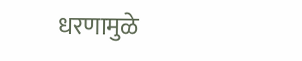धरणामुळे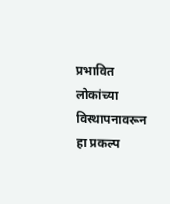प्रभावित लोकांच्या विस्थापनावरून हा प्रकल्प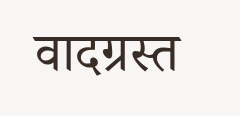वादग्रस्त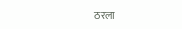ठरला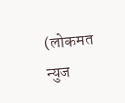(लोकमत न्युज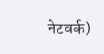नेटवर्क)